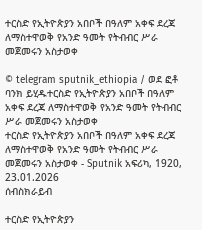ተርስድ የኢትዮጵያን አበቦች በዓለም አቀፍ ደረጃ ለማስተዋወቅ የአንድ ዓመት የትብብር ሥራ መጀመሩን አስታወቀ

© telegram sputnik_ethiopia / ወደ ፎቶ ባንክ ይሂዱተርስድ የኢትዮጵያን አበቦች በዓለም አቀፍ ደረጃ ለማስተዋወቅ የአንድ ዓመት የትብብር ሥራ መጀመሩን አስታወቀ
ተርስድ የኢትዮጵያን አበቦች በዓለም አቀፍ ደረጃ ለማስተዋወቅ የአንድ ዓመት የትብብር ሥራ መጀመሩን አስታወቀ - Sputnik አፍሪካ, 1920, 23.01.2026
ሰብስክራይብ

ተርስድ የኢትዮጵያን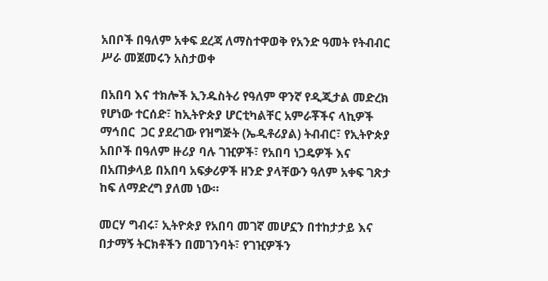አበቦች በዓለም አቀፍ ደረጃ ለማስተዋወቅ የአንድ ዓመት የትብብር ሥራ መጀመሩን አስታወቀ

በአበባ እና ተክሎች ኢንዱስትሪ የዓለም ዋንኛ የዲጂታል መድረክ የሆነው ተርሰድ፣ ከኢትዮጵያ ሆርቲካልቸር አምራቾችና ላኪዎች ማኅበር  ጋር ያደረገው የዝግጅት (ኤዲቶሪያል) ትብብር፣ የኢትዮጵያ አበቦች በዓለም ዙሪያ ባሉ ገዢዎች፣ የአበባ ነጋዴዎች እና በአጠቃላይ በአበባ አፍቃሪዎች ዘንድ ያላቸውን ዓለም አቀፍ ገጽታ ከፍ ለማድረግ ያለመ ነው።

መርሃ ግብሩ፣ ኢትዮጵያ የአበባ መገኛ መሆኗን በተከታታይ እና በታማኝ ትርክቶችን በመገንባት፣ የገዢዎችን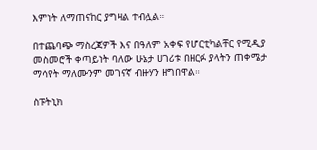እምነት ለማጠናከር ያግዛል ተብሏል።

በተጨባጭ ማስረጃዎች እና በዓለም አቀፍ የሆርቲካልቸር የሚዲያ መስመሮች ቀጣይነት ባለው ሁኔታ ሀገሪቱ በዘርፉ ያላትን ጠቀሜታ ማሳየት ማለሙንም መገናኛ ብዙሃን ዘግበዋል።

ስፑትኒክ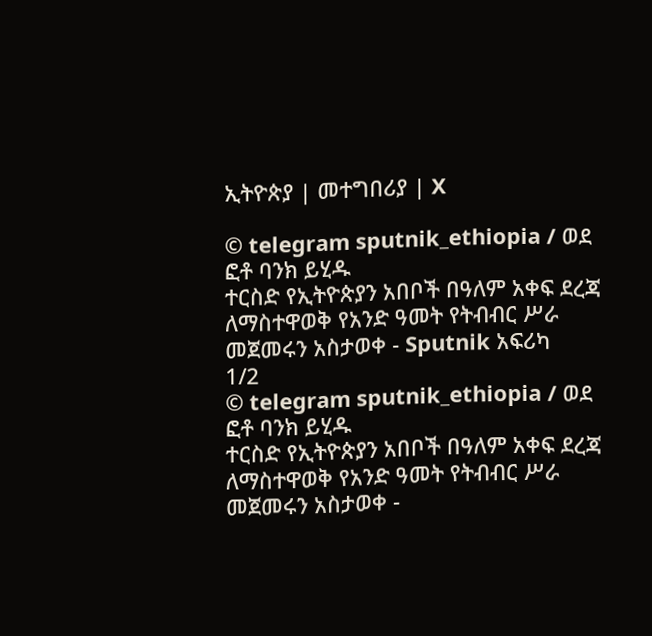ኢትዮጵያ | መተግበሪያ | X

© telegram sputnik_ethiopia / ወደ ፎቶ ባንክ ይሂዱ
ተርስድ የኢትዮጵያን አበቦች በዓለም አቀፍ ደረጃ ለማስተዋወቅ የአንድ ዓመት የትብብር ሥራ መጀመሩን አስታወቀ - Sputnik አፍሪካ
1/2
© telegram sputnik_ethiopia / ወደ ፎቶ ባንክ ይሂዱ
ተርስድ የኢትዮጵያን አበቦች በዓለም አቀፍ ደረጃ ለማስተዋወቅ የአንድ ዓመት የትብብር ሥራ መጀመሩን አስታወቀ -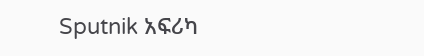Sputnik አፍሪካ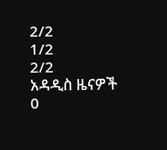2/2
1/2
2/2
አዳዲስ ዜናዎች
0